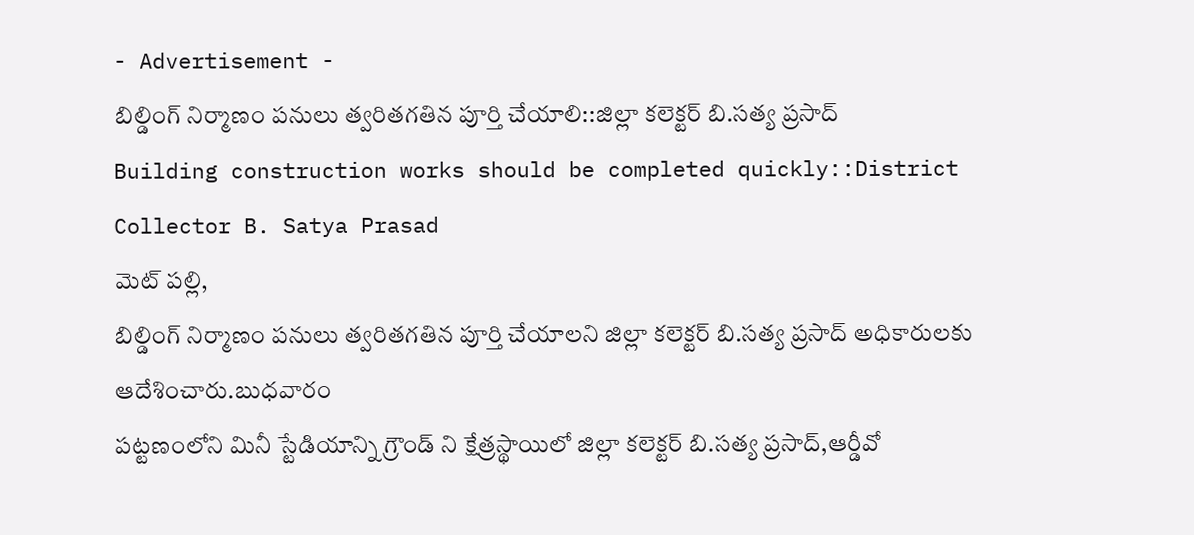- Advertisement -
బిల్డింగ్ నిర్మాణం పనులు త్వరితగతిన పూర్తి చేయాలి::జిల్లా కలెక్టర్ బి.సత్య ప్రసాద్
Building construction works should be completed quickly::District Collector B. Satya Prasad
మెట్ పల్లి,
బిల్డింగ్ నిర్మాణం పనులు త్వరితగతిన పూర్తి చేయాలని జిల్లా కలెక్టర్ బి.సత్య ప్రసాద్ అధికారులకు ఆదేశించారు.బుధవారం
పట్టణంలోని మినీ స్టేడియాన్ని గ్రౌండ్ ని క్షేత్రస్థాయిలో జిల్లా కలెక్టర్ బి.సత్య ప్రసాద్,ఆర్డీవో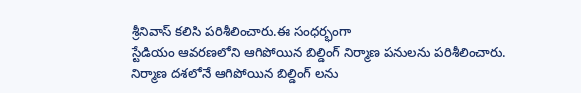శ్రీనివాస్ కలిసి పరిశీలించారు.ఈ సంధర్భంగా
స్టేడియం ఆవరణలోని ఆగిపోయిన బిల్డింగ్ నిర్మాణ పనులను పరిశీలించారు.
నిర్మాణ దశలోనే ఆగిపోయిన బిల్డింగ్ లను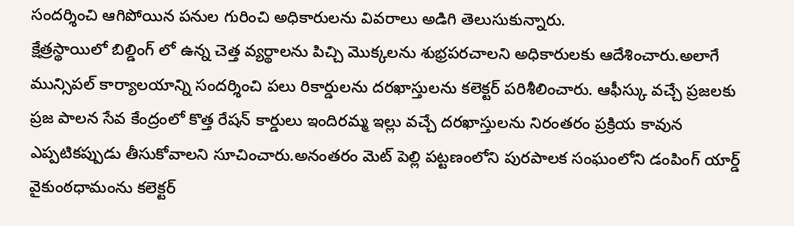సందర్శించి ఆగిపోయిన పనుల గురించి అధికారులను వివరాలు అడిగి తెలుసుకున్నారు.
క్షేత్రస్థాయిలో బిల్డింగ్ లో ఉన్న చెత్త వ్యర్థాలను పిచ్చి మొక్కలను శుభ్రపరచాలని అధికారులకు ఆదేశించారు.అలాగే మున్సిపల్ కార్యాలయాన్ని సందర్శించి పలు రికార్డులను దరఖాస్తులను కలెక్టర్ పరిశీలించారు. ఆఫీస్కు వచ్చే ప్రజలకు ప్రజ పాలన సేవ కేంద్రంలో కొత్త రేషన్ కార్డులు ఇందిరమ్మ ఇల్లు వచ్చే దరఖాస్తులను నిరంతరం ప్రక్రియ కావున ఎప్పటికప్పుడు తీసుకోవాలని సూచించారు.అనంతరం మెట్ పెల్లి పట్టణంలోని పురపాలక సంఘంలోని డంపింగ్ యార్డ్ వైకుంఠధామంను కలెక్టర్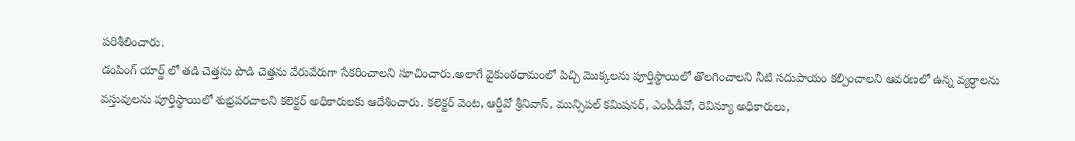పరిశీలించారు.
డంపింగ్ యార్డ్ లో తడి చెత్తను పొడి చెత్తను వేరువేరుగా సేకరించాలని సూచించారు.అలాగే వైకుంఠధామంలో పిచ్చి మొక్కలను పూర్తిస్థాయిలో తొలగించాలని నీటి సదుపాయం కల్పించాలని ఆవరణలో ఉన్న వ్యర్ధాలను వస్తువులను పూర్తిస్థాయిలో శుభ్రపరచాలని కలెక్టర్ అధికారులకు ఆదేశించారు. కలెక్టర్ వెంట, ఆర్డీవో శ్రీనివాస్, మున్సిపల్ కమిషనర్, ఎంపీడీవో, రెవిన్యూ అధికారులు,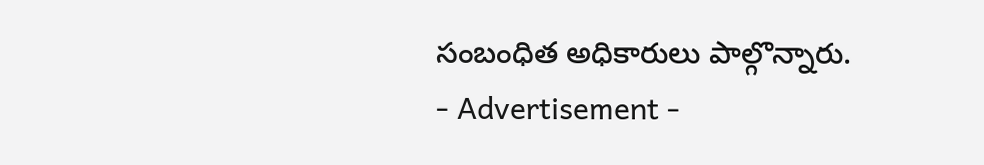సంబంధిత అధికారులు పాల్గొన్నారు.
- Advertisement -